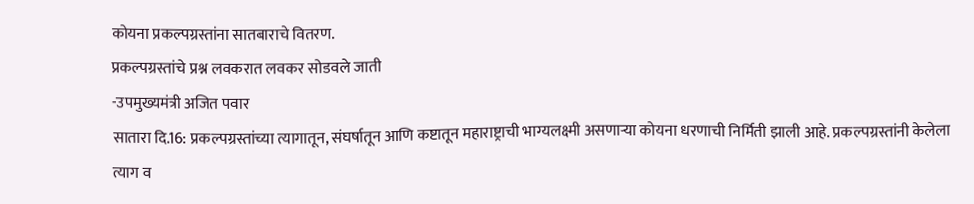कोयना प्रकल्पग्रस्तांना सातबाराचे वितरण.
प्रकल्पग्रस्तांचे प्रश्न लवकरात लवकर सोडवले जाती
-उपमुख्यमंत्री अजित पवार
सातारा दि.16: प्रकल्पग्रस्तांच्या त्यागातून, संघर्षातून आणि कष्टातून महाराष्ट्राची भाग्यलक्ष्मी असणाऱ्या कोयना धरणाची निर्मिती झाली आहे. प्रकल्पग्रस्तांनी केलेला त्याग व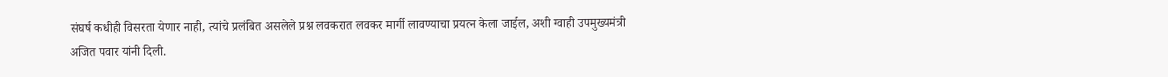संघर्ष कधीही विसरता येणार नाही, त्यांचे प्रलंबित असलेले प्रश्न लवकरात लवकर मार्गी लावण्याचा प्रयत्न केला जाईल, अशी ग्वाही उपमुख्यमंत्री अजित पवार यांनी दिली.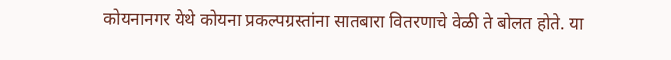कोयनानगर येथे कोयना प्रकल्पग्रस्तांना सातबारा वितरणाचे वेळी ते बोलत होते. या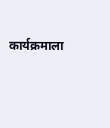कार्यक्रमाला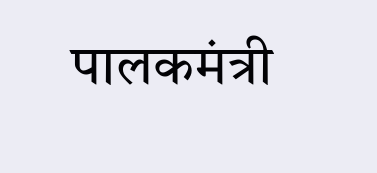पालकमंत्री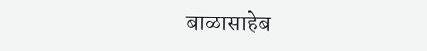बाळासाहेब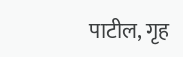पाटील, गृह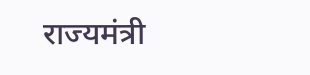राज्यमंत्री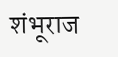शंभूराज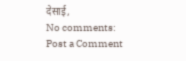देसाई,
No comments:
Post a Comment